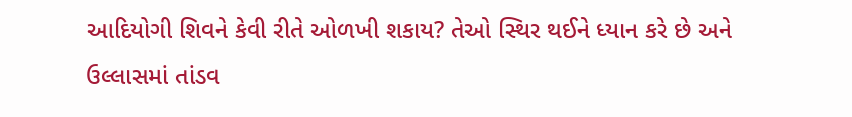આદિયોગી શિવને કેવી રીતે ઓળખી શકાય? તેઓ સ્થિર થઈને ધ્યાન કરે છે અને ઉલ્લાસમાં તાંડવ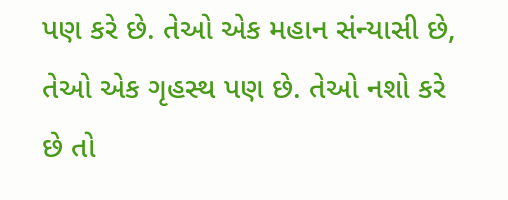પણ કરે છે. તેઓ એક મહાન સંન્યાસી છે, તેઓ એક ગૃહસ્થ પણ છે. તેઓ નશો કરે છે તો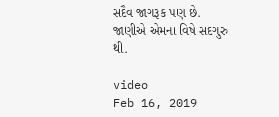સદૈવ જાગરૂક પણ છે. જાણીએ એમના વિષે સદગુરુ થી.

video
Feb 16, 2019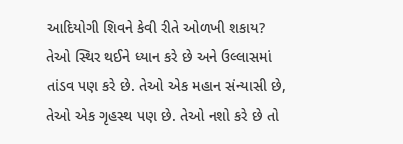આદિયોગી શિવને કેવી રીતે ઓળખી શકાય? તેઓ સ્થિર થઈને ધ્યાન કરે છે અને ઉલ્લાસમાં તાંડવ પણ કરે છે. તેઓ એક મહાન સંન્યાસી છે, તેઓ એક ગૃહસ્થ પણ છે. તેઓ નશો કરે છે તો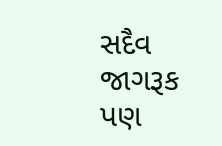સદૈવ જાગરૂક પણ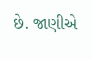છે. જાણીએ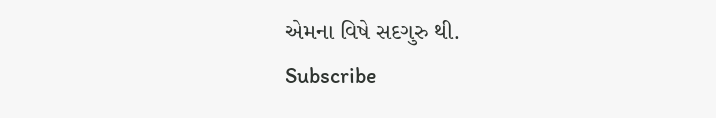એમના વિષે સદગુરુ થી.
Subscribe